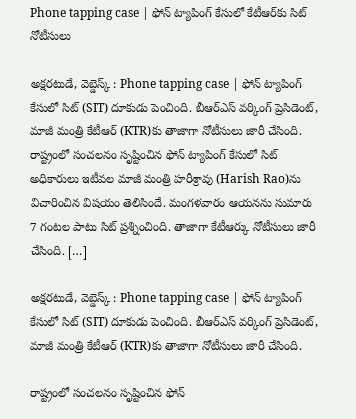Phone tapping case | ఫోన్ ట్యాపింగ్ కేసులో కేటీఆర్‌కు సిట్ నోటీసులు

అక్షరటుడే, వెబ్డెస్క్ : Phone tapping case | ఫోన్ ట్యాపింగ్ కేసులో సిట్ (SIT) దూకుడు పెంచింది. బీఆర్ఎస్ వర్కింగ్ ప్రెసిడెంట్, మాజీ మంత్రి కేటీఆర్ (KTR)కు తాజాగా నోటీసులు జారీ చేసింది. రాష్ట్రంలో సంచలనం సృష్టించిన ఫోన్ ట్యాపింగ్ కేసులో సిట్ అధికారులు ఇటీవల మాజీ మంత్రి హరీశ్రావు (Harish Rao)ను విచారించిన విషయం తెలిసిందే. మంగళవారం ఆయనను సుమారు 7 గంటల పాటు సిట్ ప్రశ్నించింది. తాజాగా కేటీఆర్కు నోటీసులు జారీ చేసింది. […]

అక్షరటుడే, వెబ్డెస్క్ : Phone tapping case | ఫోన్ ట్యాపింగ్ కేసులో సిట్ (SIT) దూకుడు పెంచింది. బీఆర్ఎస్ వర్కింగ్ ప్రెసిడెంట్, మాజీ మంత్రి కేటీఆర్ (KTR)కు తాజాగా నోటీసులు జారీ చేసింది.

రాష్ట్రంలో సంచలనం సృష్టించిన ఫోన్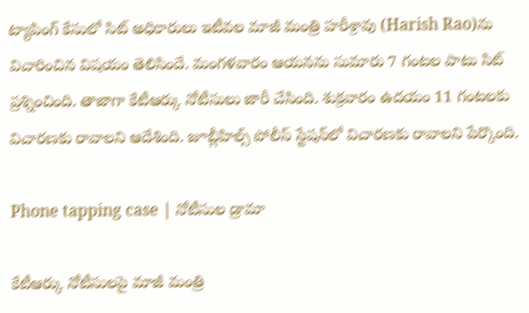ట్యాపింగ్ కేసులో సిట్ అధికారులు ఇటీవల మాజీ మంత్రి హరీశ్రావు (Harish Rao)ను విచారించిన విషయం తెలిసిందే. మంగళవారం ఆయనను సుమారు 7 గంటల పాటు సిట్ ప్రశ్నించింది. తాజాగా కేటీఆర్కు నోటీసులు జారీ చేసింది. శుక్రవారం ఉదయం 11 గంటలకు విచారణకు రావాలని ఆదేశింది. జూబ్లీహిల్స్ పోలీస్ స్టేషన్‌లో విచారణకు రావాలని పేర్కొంది.

Phone tapping case | నోటీసుల డ్రామా

కేటీఆర్కు నోటీసులపై మాజీ మంత్రి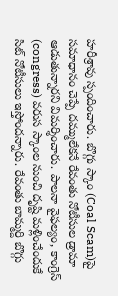హరీశ్రావు స్పందించారు. బొగ్గు స్కాం (Coal Scam)పై సమాధానం చెప్పే దమ్ములేకనే రేవంతు నోటీసుల డ్రామా ఆడుతున్నారని విమర్శించారు. పాలనా వైఫల్యం, కాంగ్రెస్ (congress) వరుస స్కాంల నుంచి దృష్టి మళ్లించేందుకే సిట్ నోటీసులు ఇస్తోందన్నారు. రేవంతు బామ్మర్ది బొగ్గు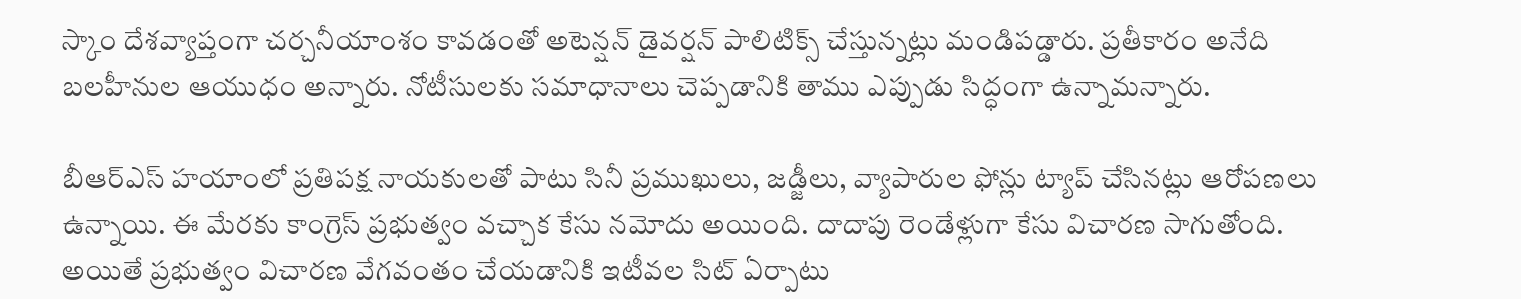స్కాం దేశవ్యాప్తంగా చర్చనీయాంశం కావడంతో అటెన్షన్ డైవర్షన్ పాలిటిక్స్ చేస్తున్నట్లు మండిపడ్డారు. ప్రతీకారం అనేది బలహీనుల ఆయుధం అన్నారు. నోటీసులకు సమాధానాలు చెప్పడానికి తాము ఎప్పుడు సిద్ధంగా ఉన్నామన్నారు.

బీఆర్ఎస్ హయాంలో ప్రతిపక్ష నాయకులతో పాటు సినీ ప్రముఖులు, జడ్జీలు, వ్యాపారుల ఫోన్లు ట్యాప్ చేసినట్లు ఆరోపణలు ఉన్నాయి. ఈ మేరకు కాంగ్రెస్ ప్రభుత్వం వచ్చాక కేసు నమోదు అయింది. దాదాపు రెండేళ్లుగా కేసు విచారణ సాగుతోంది. అయితే ప్రభుత్వం విచారణ వేగవంతం చేయడానికి ఇటీవల సిట్ ఏర్పాటు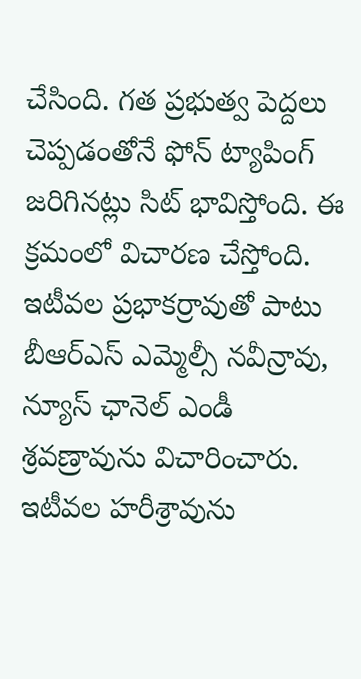చేసింది. గత ప్రభుత్వ పెద్దలు చెప్పడంతోనే ఫోన్ ట్యాపింగ్ జరిగినట్లు సిట్ భావిస్తోంది. ఈ క్రమంలో విచారణ చేస్తోంది. ఇటీవల ప్రభాకర్రావుతో పాటు బీఆర్ఎస్ ఎమ్మెల్సీ నవీన్రావు, న్యూస్ ఛానెల్ ఎండీ శ్రవణ్రావును విచారించారు. ఇటీవల హరీశ్రావును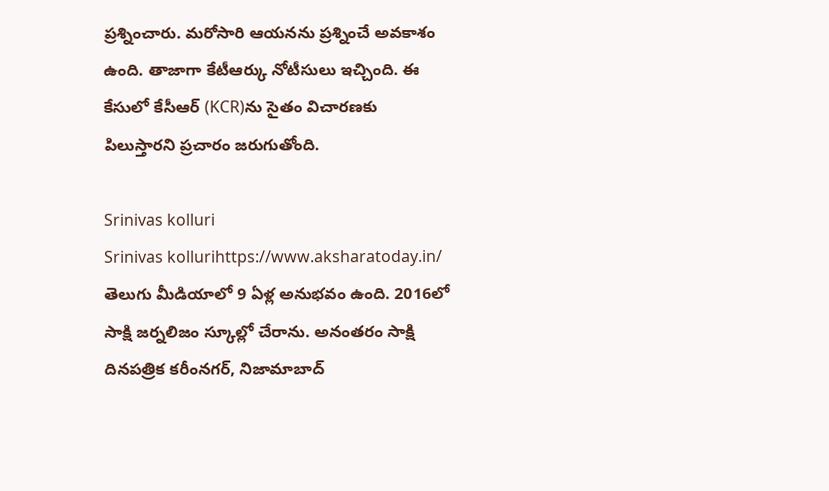ప్రశ్నించారు. మరోసారి ఆయనను ప్రశ్నించే అవకాశం ఉంది. తాజాగా కేటీఆర్కు నోటీసులు ఇచ్చింది. ఈ కేసులో కేసీఆర్ (KCR)ను సైతం విచారణకు పిలుస్తారని ప్రచారం జరుగుతోంది.

Srinivas kolluri
Srinivas kollurihttps://www.aksharatoday.in/
తెలుగు మీడియాలో 9 ఏళ్ల అనుభవం ఉంది. 2016లో సాక్షి జర్నలిజం స్కూల్లో చేరాను. అనంతరం సాక్షి దినపత్రిక కరీంనగర్, నిజామాబాద్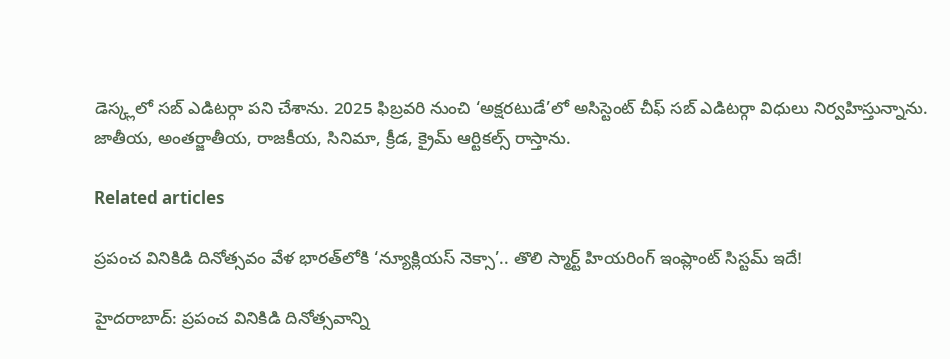డెస్క్లలో సబ్ ఎడిటర్గా పని చేశాను. 2025 ఫిబ్రవరి నుంచి ‘అక్షరటుడే’లో అసిస్టెంట్ చీఫ్ సబ్ ఎడిటర్గా విధులు నిర్వహిస్తున్నాను. జాతీయ, అంతర్జాతీయ, రాజకీయ, సినిమా, క్రీడ, క్రైమ్ ఆర్టికల్స్ రాస్తాను.

Related articles

ప్రపంచ వినికిడి దినోత్సవం వేళ భారత్‌లోకి ‘న్యూక్లియస్ నెక్సా’.. తొలి స్మార్ట్ హియరింగ్ ఇంప్లాంట్ సిస్టమ్ ఇదే!

హైదరాబాద్: ప్రపంచ వినికిడి దినోత్సవాన్ని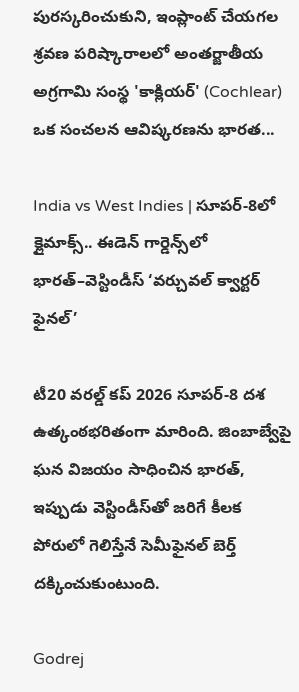పురస్కరించుకుని, ఇంప్లాంట్ చేయగల శ్రవణ పరిష్కారాలలో అంతర్జాతీయ అగ్రగామి సంస్థ 'కాక్లియర్' (Cochlear) ఒక సంచలన ఆవిష్కరణను భారత...

India vs West Indies | సూపర్-8లో క్లైమాక్స్.. ఈడెన్ గార్డెన్స్‌లో భారత్–వెస్టిండీస్ ‘వర్చువల్ క్వార్టర్ ఫైనల్’

టీ20 వరల్డ్ కప్ 2026 సూపర్-8 దశ ఉత్కంఠభరితంగా మారింది. జింబాబ్వేపై ఘన విజయం సాధించిన భారత్, ఇప్పుడు వెస్టిండీస్‌తో జరిగే కీలక పోరులో గెలిస్తేనే సెమీఫైనల్ బెర్త్ దక్కించుకుంటుంది.

Godrej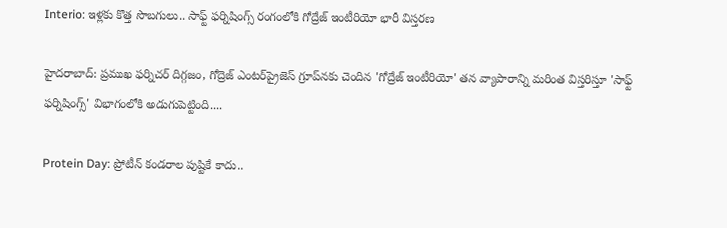Interio: ఇళ్లకు కొత్త సొబగులు.. సాఫ్ట్ ఫర్నిషింగ్స్ రంగంలోకి గోద్రేజ్ ఇంటీరియో భారీ విస్తరణ

హైదరాబాద్: ప్రముఖ ఫర్నిచర్ దిగ్గజం, గోద్రెజ్ ఎంటర్‌ప్రైజెస్ గ్రూప్‌నకు చెందిన 'గోద్రేజ్ ఇంటీరియో' తన వ్యాపారాన్ని మరింత విస్తరిస్తూ 'సాఫ్ట్ ఫర్నిషింగ్స్' విభాగంలోకి అడుగుపెట్టింది....

Protein Day: ప్రోటీన్ కండరాల పుష్టికే కాదు..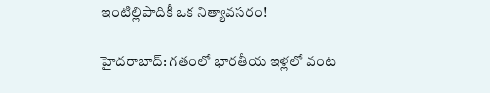ఇంటిల్లిపాదికీ ఒక నిత్యావసరం!

హైదరాబాద్: గతంలో భారతీయ ఇళ్లలో వంట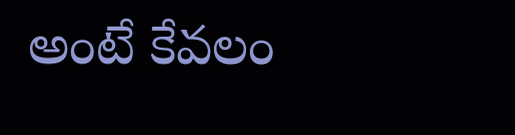అంటే కేవలం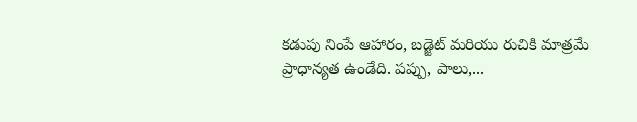కడుపు నింపే ఆహారం, బడ్జెట్ మరియు రుచికి మాత్రమే ప్రాధాన్యత ఉండేది. పప్పు, పాలు,...